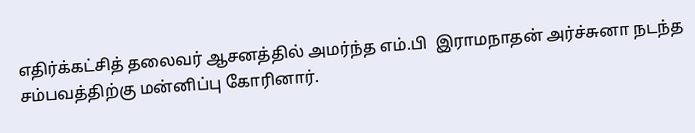எதிர்க்கட்சித் தலைவர் ஆசனத்தில் அமர்ந்த எம்.பி  இராமநாதன் அர்ச்சுனா நடந்த சம்பவத்திற்கு மன்னிப்பு கோரினார்.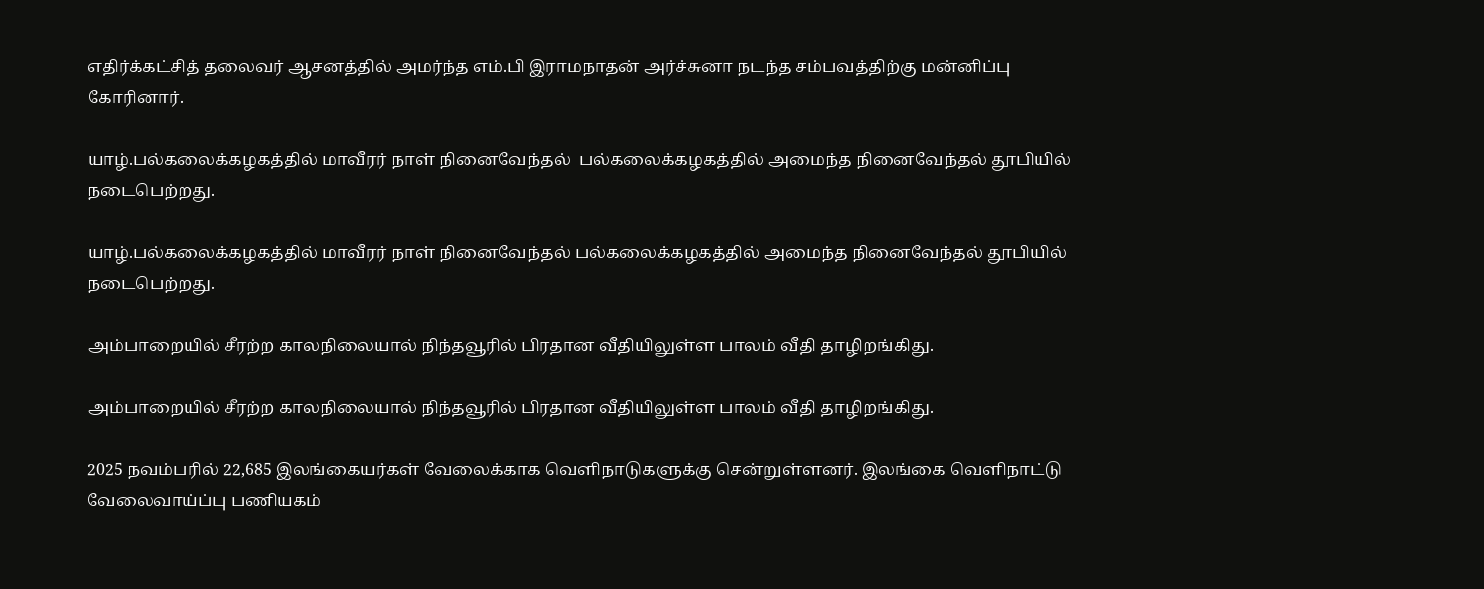எதிர்க்கட்சித் தலைவர் ஆசனத்தில் அமர்ந்த எம்.பி இராமநாதன் அர்ச்சுனா நடந்த சம்பவத்திற்கு மன்னிப்பு கோரினார்.

யாழ்.பல்கலைக்கழகத்தில் மாவீரர் நாள் நினைவேந்தல்  பல்கலைக்கழகத்தில் அமைந்த நினைவேந்தல் தூபியில்  நடைபெற்றது.

யாழ்.பல்கலைக்கழகத்தில் மாவீரர் நாள் நினைவேந்தல் பல்கலைக்கழகத்தில் அமைந்த நினைவேந்தல் தூபியில் நடைபெற்றது.

அம்பாறையில் சீரற்ற காலநிலையால் நிந்தவூரில் பிரதான வீதியிலுள்ள பாலம் வீதி தாழிறங்கிது.

அம்பாறையில் சீரற்ற காலநிலையால் நிந்தவூரில் பிரதான வீதியிலுள்ள பாலம் வீதி தாழிறங்கிது.

2025 நவம்பரில் 22,685 இலங்கையர்கள் வேலைக்காக வெளிநாடுகளுக்கு சென்றுள்ளனர். இலங்கை வெளிநாட்டு வேலைவாய்ப்பு பணியகம்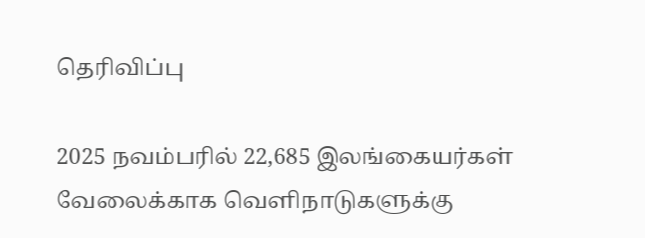தெரிவிப்பு

2025 நவம்பரில் 22,685 இலங்கையர்கள் வேலைக்காக வெளிநாடுகளுக்கு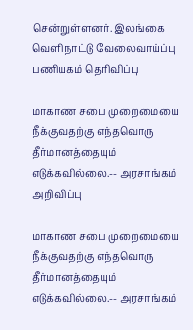சென்றுள்ளனர். இலங்கை வெளிநாட்டு வேலைவாய்ப்பு பணியகம் தெரிவிப்பு

மாகாண சபை முறைமையை நீக்குவதற்கு எந்தவொரு தீர்மானத்தையும் எடுக்கவில்லை.-- அரசாங்கம் அறிவிப்பு

மாகாண சபை முறைமையை நீக்குவதற்கு எந்தவொரு தீர்மானத்தையும் எடுக்கவில்லை.-- அரசாங்கம்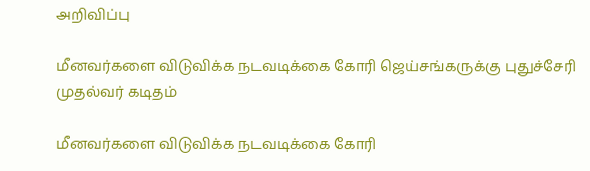அறிவிப்பு

மீனவர்களை விடுவிக்க நடவடிக்கை கோரி ஜெய்சங்கருக்கு புதுச்சேரி முதல்வர் கடிதம்

மீனவர்களை விடுவிக்க நடவடிக்கை கோரி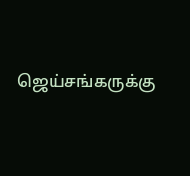ஜெய்சங்கருக்கு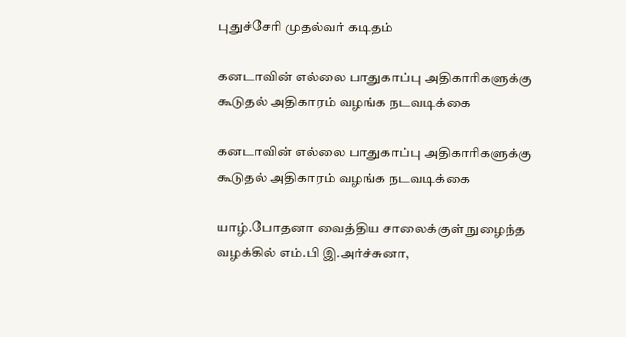புதுச்சேரி முதல்வர் கடிதம்

கனடாவின் எல்லை பாதுகாப்பு அதிகாரிகளுக்கு கூடுதல் அதிகாரம் வழங்க நடவடிக்கை

கனடாவின் எல்லை பாதுகாப்பு அதிகாரிகளுக்கு கூடுதல் அதிகாரம் வழங்க நடவடிக்கை

யாழ்.போதனா வைத்திய சாலைக்குள் நுழைந்த வழக்கில் எம்.பி இ.அர்ச்சுனா,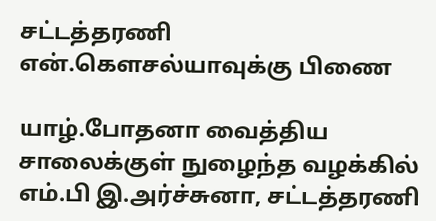சட்டத்தரணி என்.கௌசல்யாவுக்கு பிணை

யாழ்.போதனா வைத்திய சாலைக்குள் நுழைந்த வழக்கில் எம்.பி இ.அர்ச்சுனா, சட்டத்தரணி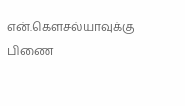என்.கௌசல்யாவுக்கு பிணை